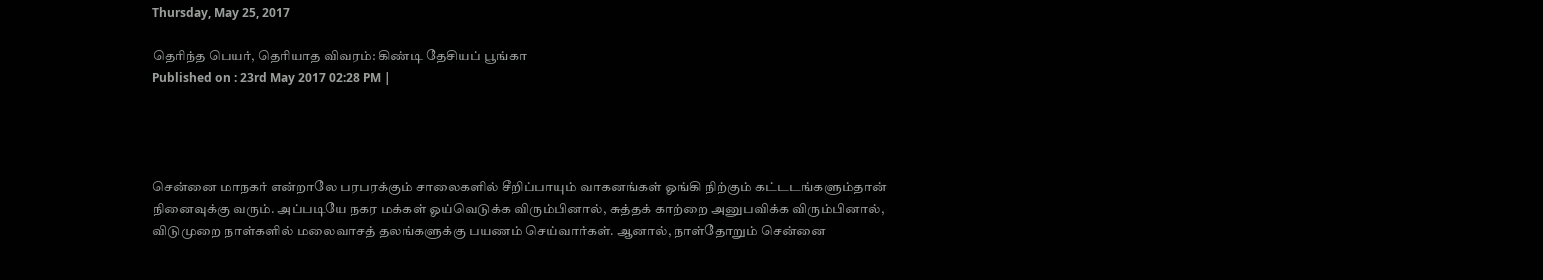Thursday, May 25, 2017

தெரிந்த பெயர், தெரியாத விவரம்: கிண்டி தேசியப் பூங்கா
Published on : 23rd May 2017 02:28 PM |




சென்னை மாநகர் என்றாலே பரபரக்கும் சாலைகளில் சீறிப்பாயும் வாகனங்கள் ஓங்கி நிற்கும் கட்டடங்களும்தான் நினைவுக்கு வரும். அப்படியே நகர மக்கள் ஓய்வெடுக்க விரும்பினால், சுத்தக் காற்றை அனுபவிக்க விரும்பினால், விடுமுறை நாள்களில் மலைவாசத் தலங்களுக்கு பயணம் செய்வார்கள். ஆனால், நாள்தோறும் சென்னை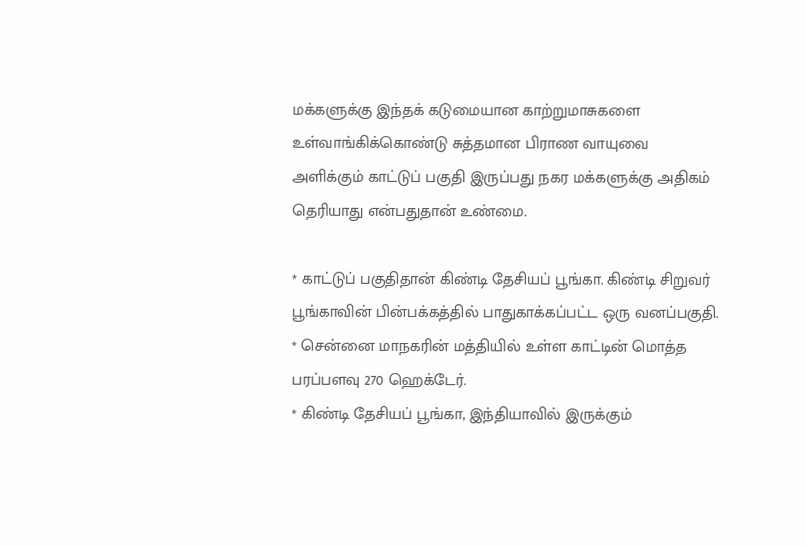மக்களுக்கு இந்தக் கடுமையான காற்றுமாசுகளை உள்வாங்கிக்கொண்டு சுத்தமான பிராண வாயுவை அளிக்கும் காட்டுப் பகுதி இருப்பது நகர மக்களுக்கு அதிகம் தெரியாது என்பதுதான் உண்மை.

* காட்டுப் பகுதிதான் கிண்டி தேசியப் பூங்கா. கிண்டி சிறுவர் பூங்காவின் பின்பக்கத்தில் பாதுகாக்கப்பட்ட ஒரு வனப்பகுதி.
* சென்னை மாநகரின் மத்தியில் உள்ள காட்டின் மொத்த பரப்பளவு 270 ஹெக்டேர்.
* கிண்டி தேசியப் பூங்கா, இந்தியாவில் இருக்கும்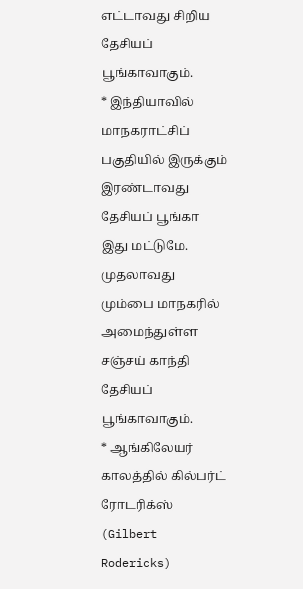எட்டாவது சிறிய தேசியப் பூங்காவாகும்.
* இந்தியாவில் மாநகராட்சிப் பகுதியில் இருக்கும் இரண்டாவது தேசியப் பூங்கா இது மட்டுமே. முதலாவது மும்பை மாநகரில் அமைந்துள்ள சஞ்சய் காந்தி தேசியப் பூங்காவாகும்.
* ஆங்கிலேயர் காலத்தில் கில்பர்ட் ரோடரிக்ஸ் (Gilbert Rodericks)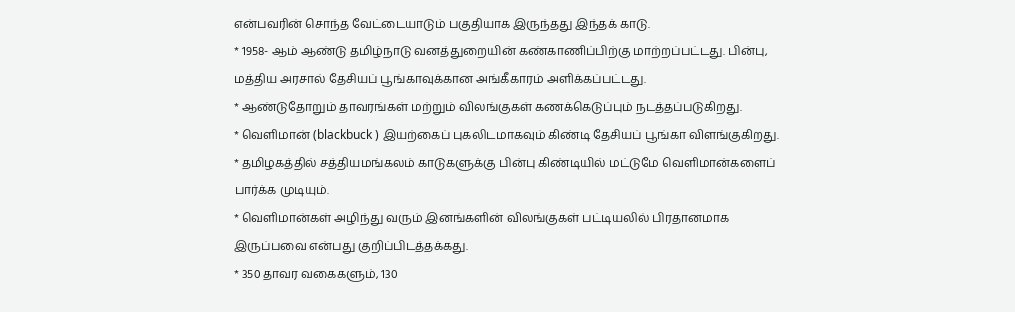என்பவரின் சொந்த வேட்டையாடும் பகுதியாக இருந்தது இந்தக் காடு.
* 1958- ஆம் ஆண்டு தமிழ்நாடு வனத்துறையின் கண்காணிப்பிற்கு மாற்றப்பட்டது. பின்பு, மத்திய அரசால் தேசியப் பூங்காவுக்கான அங்கீகாரம் அளிக்கப்பட்டது.
* ஆண்டுதோறும் தாவரங்கள் மற்றும் விலங்குகள் கணக்கெடுப்பும் நடத்தப்படுகிறது.
* வெளிமான் (blackbuck ) இயற்கைப் புகலிடமாகவும் கிண்டி தேசியப் பூங்கா விளங்குகிறது.
* தமிழகத்தில் சத்தியமங்கலம் காடுகளுக்கு பின்பு கிண்டியில் மட்டுமே வெளிமான்களைப் பார்க்க முடியும்.
* வெளிமான்கள் அழிந்து வரும் இனங்களின் விலங்குகள் பட்டியலில் பிரதானமாக இருப்பவை என்பது குறிப்பிடத்தக்கது.
* 350 தாவர வகைகளும், 130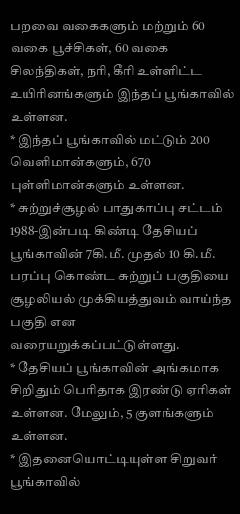பறவை வகைகளும் மற்றும் 60 வகை பூச்சிகள், 60 வகை சிலந்திகள், நரி, கீரி உள்ளிட்ட உயிரினங்களும் இந்தப் பூங்காவில் உள்ளன.
* இந்தப் பூங்காவில் மட்டும் 200 வெளிமான்களும், 670 புள்ளிமான்களும் உள்ளன.
* சுற்றுச்சூழல் பாதுகாப்பு சட்டம் 1988-இன்படி கிண்டி தேசியப் பூங்காவின் 7கி.மீ. முதல் 10 கி.மீ. பரப்பு கொண்ட சுற்றுப் பகுதியை சூழலியல் முக்கியத்துவம் வாய்ந்த பகுதி என வரையறுக்கப்பட்டுள்ளது.
* தேசியப் பூங்காவின் அங்கமாக சிறிதும் பெரிதாக இரண்டு ஏரிகள் உள்ளன. மேலும், 5 குளங்களும் உள்ளன.
* இதனையொட்டியுள்ள சிறுவர் பூங்காவில்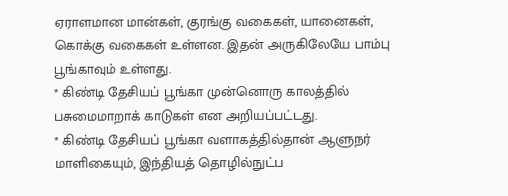ஏராளமான மான்கள், குரங்கு வகைகள், யானைகள், கொக்கு வகைகள் உள்ளன. இதன் அருகிலேயே பாம்பு பூங்காவும் உள்ளது.
* கிண்டி தேசியப் பூங்கா முன்னொரு காலத்தில் பசுமைமாறாக் காடுகள் என அறியப்பட்டது.
* கிண்டி தேசியப் பூங்கா வளாகத்தில்தான் ஆளுநர் மாளிகையும், இந்தியத் தொழில்நுட்ப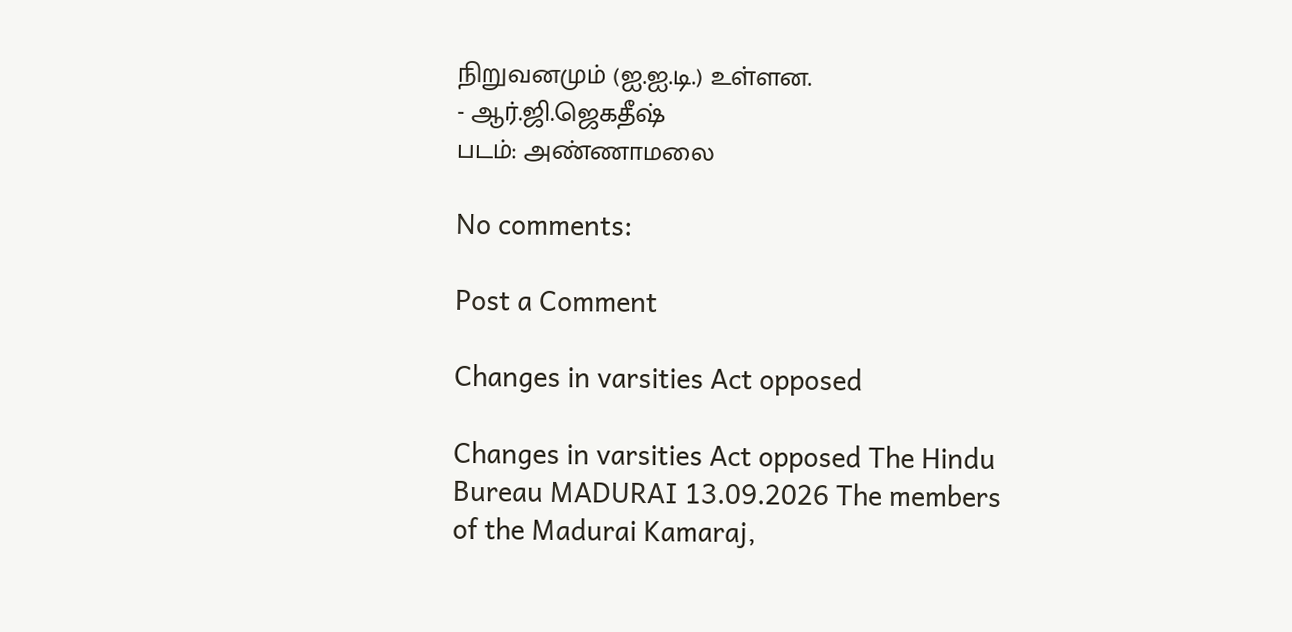நிறுவனமும் (ஐ.ஐ.டி.) உள்ளன.
- ஆர்.ஜி.ஜெகதீஷ்
படம்: அண்ணாமலை

No comments:

Post a Comment

Changes in varsities Act opposed

Changes in varsities Act opposed The Hindu Bureau MADURAI 13.09.2026 The members of the Madurai Kamaraj,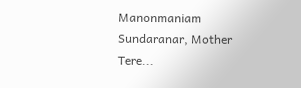Manonmaniam Sundaranar, Mother Tere...